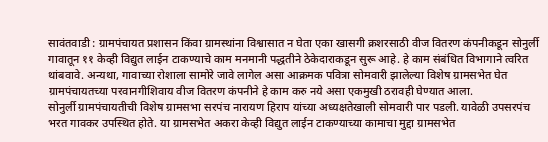सावंतवाडी : ग्रामपंचायत प्रशासन किंवा ग्रामस्थांना विश्वासात न घेता एका खासगी क्रशरसाठी वीज वितरण कंपनीकडून सोनुर्ली गावातून ११ केव्ही विद्युत लाईन टाकण्याचे काम मनमानी पद्धतीने ठेकेदाराकडून सुरू आहे. हे काम संबंधित विभागाने त्वरित थांबवावे. अन्यथा, गावाच्या रोशाला सामोरे जावे लागेल असा आक्रमक पवित्रा सोमवारी झालेल्या विशेष ग्रामसभेत घेत ग्रामपंचायतच्या परवानगीशिवाय वीज वितरण कंपनीने हे काम करु नये असा एकमुखी ठरावही घेण्यात आला.
सोनुर्ली ग्रामपंचायतीची विशेष ग्रामसभा सरपंच नारायण हिराप यांच्या अध्यक्षतेखाली सोमवारी पार पडली. यावेळी उपसरपंच भरत गावकर उपस्थित होते. या ग्रामसभेत अकरा केव्ही विद्युत लाईन टाकण्याच्या कामाचा मुद्दा ग्रामसभेत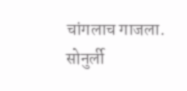चांगलाच गाजला. सोनुर्ली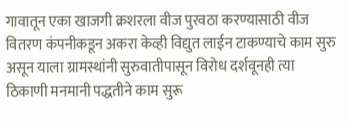गावातून एका खाजगी क्रशरला वीज पुरवठा करण्यासाठी वीज वितरण कंपनीकडून अकरा केव्ही विद्युत लाईन टाकण्याचे काम सुरु असून याला ग्रामस्थांनी सुरुवातीपासून विरोध दर्शवूनही त्या ठिकाणी मनमानी पद्धतीने काम सुरू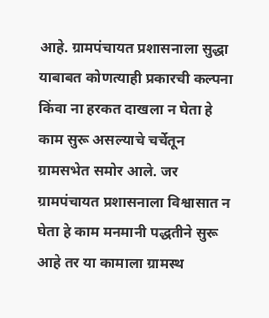आहे. ग्रामपंचायत प्रशासनाला सुद्धा याबाबत कोणत्याही प्रकारची कल्पना किंवा ना हरकत दाखला न घेता हे काम सुरू असल्याचे चर्चेतून ग्रामसभेत समोर आले. जर ग्रामपंचायत प्रशासनाला विश्वासात न घेता हे काम मनमानी पद्धतीने सुरू आहे तर या कामाला ग्रामस्थ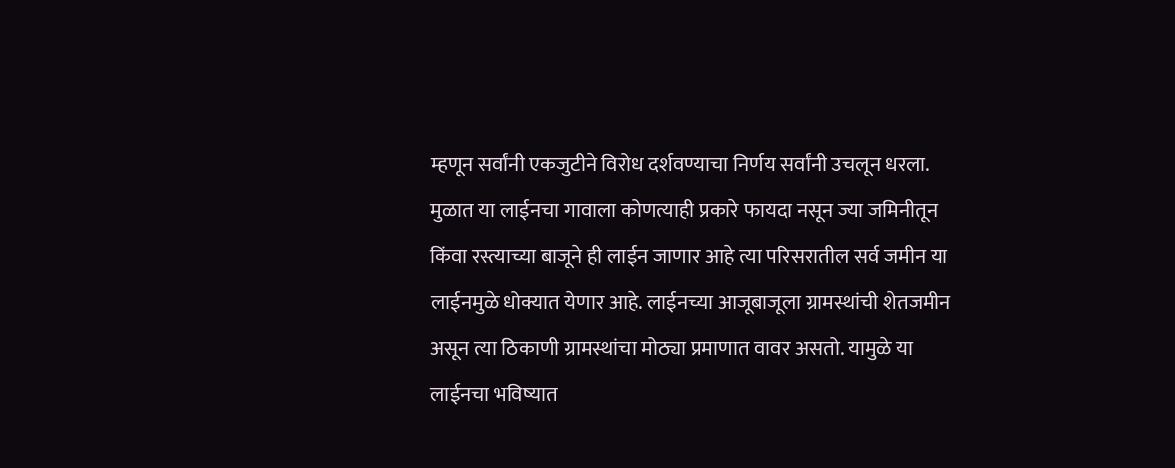म्हणून सर्वांनी एकजुटीने विरोध दर्शवण्याचा निर्णय सर्वांनी उचलून धरला. मुळात या लाईनचा गावाला कोणत्याही प्रकारे फायदा नसून ज्या जमिनीतून किंवा रस्त्याच्या बाजूने ही लाईन जाणार आहे त्या परिसरातील सर्व जमीन या लाईनमुळे धोक्यात येणार आहे. लाईनच्या आजूबाजूला ग्रामस्थांची शेतजमीन असून त्या ठिकाणी ग्रामस्थांचा मोठ्या प्रमाणात वावर असतो. यामुळे या लाईनचा भविष्यात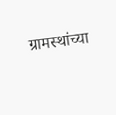ग्रामस्थांच्या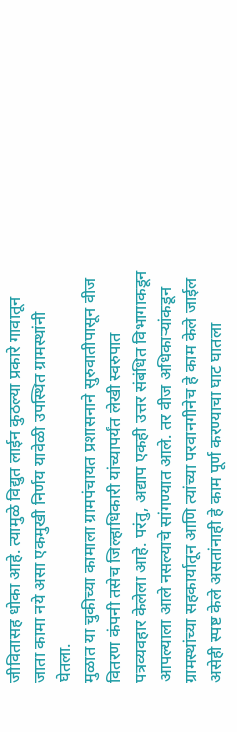जीवितासह धोका आहे. त्यामुळे विद्युत लाईन कुठल्या प्रकारे गावातून जाता कामा नये असा एकमुखी निर्णय यावेळी उपस्थित ग्रामस्थांनी घेतला.
मुळात या चुकीच्या कामाला ग्रामपंचायत प्रशासनाने सुरुवातीपासून वीज वितरण कंपनी तसेच जिल्हाधिकारी यांच्यापर्यंत लेखी स्वरुपात पत्रव्यवहार केलेला आहे. परंतु, अद्याप एकही उत्तर संबंधित विभागाकडून आपल्याला आले नसल्याचे सांगण्यात आले. तर वीज अधिकाऱ्यांकडून ग्रामस्थांच्या सहकार्यातून आणि त्यांच्या परवानगीनेच हे काम केले जाईल असेही स्पष्ट केले असतांनाही हे काम पूर्ण करण्याचा घाट घातला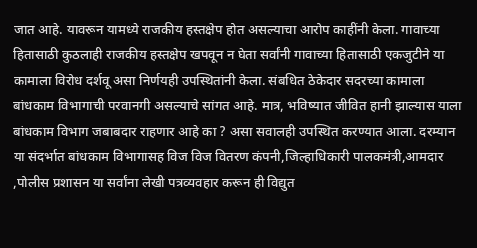जात आहे. यावरून यामध्ये राजकीय हस्तक्षेप होत असल्याचा आरोप काहींनी केला. गावाच्या हितासाठी कुठलाही राजकीय हस्तक्षेप खपवून न घेता सर्वांनी गावाच्या हितासाठी एकजुटीने या कामाला विरोध दर्शवू असा निर्णयही उपस्थितांनी केला. संबधित ठेकेदार सदरच्या कामाला बांधकाम विभागाची परवानगी असल्याचे सांगत आहे. मात्र, भविष्यात जीवित हानी झाल्यास याला बांधकाम विभाग जबाबदार राहणार आहे का ? असा सवालही उपस्थित करण्यात आला. दरम्यान या संदर्भात बांधकाम विभागासह विज विज वितरण कंपनी,जिल्हाधिकारी पालकमंत्री,आमदार ,पोलीस प्रशासन या सर्वांना लेखी पत्रव्यवहार करून ही विद्युत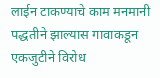लाईन टाकण्याचे काम मनमानी पद्धतीने झाल्यास गावाकडून एकजुटीने विरोध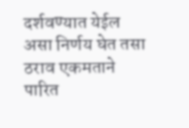दर्शवण्यात येईल असा निर्णय घेत तसा ठराव एकमताने पारित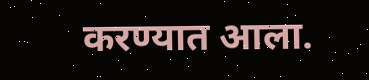करण्यात आला.